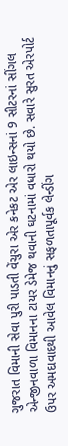ગુજરાત વિમાની સેવા પુરી પાડતી વેંચુરા એર કનેકટ એર લાઇન્સનાં 9 સીટરનાં સીંગલ એન્જીનવાળા વિમાનના ટાયર ડેમેજ થવાની ઘટનામાં વધારો થયો છે. સવારે સુરત એરપોર્ટ ઉપર અમદાવાદથી આવેલ વિમાનનું સફળતાપૂર્વક લેન્ડીંગ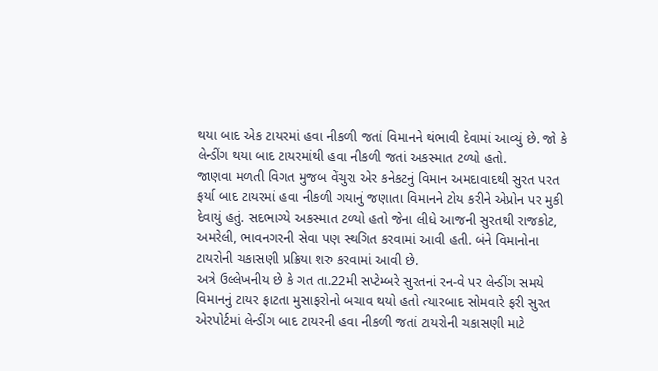થયા બાદ એક ટાયરમાં હવા નીકળી જતાં વિમાનને થંભાવી દેવામાં આવ્યું છે. જો કે લેન્ડીંગ થયા બાદ ટાયરમાંથી હવા નીકળી જતાં અકસ્માત ટળ્યો હતો.
જાણવા મળતી વિગત મુજબ વેંચુરા એર કનેકટનું વિમાન અમદાવાદથી સુરત પરત ફર્યા બાદ ટાયરમાં હવા નીકળી ગયાનું જણાતા વિમાનને ટોય કરીને એપ્રોન પર મુકી દેવાયું હતું. સદભાગ્યે અકસ્માત ટળ્યો હતો જેના લીધે આજની સુરતથી રાજકોટ, અમરેલી, ભાવનગરની સેવા પણ સ્થગિત કરવામાં આવી હતી. બંને વિમાનોના ટાયરોની ચકાસણી પ્રક્રિયા શરુ કરવામાં આવી છે.
અત્રે ઉલ્લેખનીય છે કે ગત તા.22મી સપ્ટેમ્બરે સુરતનાં રન-વે પર લેન્ડીંગ સમયે વિમાનનું ટાયર ફાટતા મુસાફરોનો બચાવ થયો હતો ત્યારબાદ સોમવારે ફરી સુરત એરપોર્ટમાં લેન્ડીંગ બાદ ટાયરની હવા નીકળી જતાં ટાયરોની ચકાસણી માટે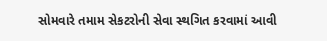સોમવારે તમામ સેકટરોની સેવા સ્થગિત કરવામાં આવી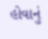હોવાનું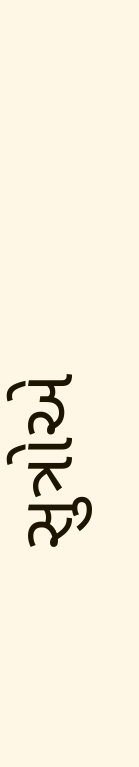સુત્રોએ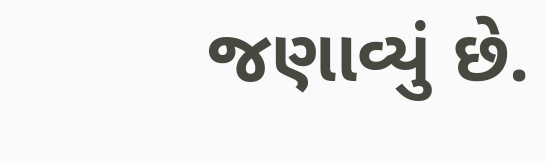જણાવ્યું છે.